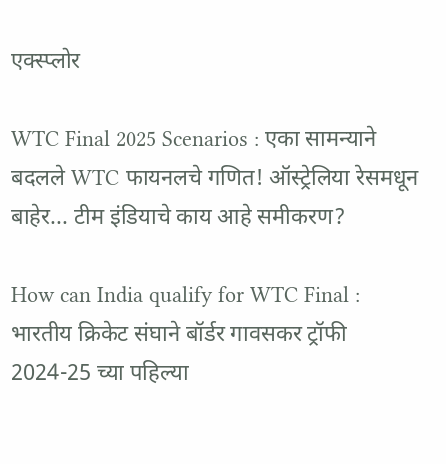एक्स्प्लोर

WTC Final 2025 Scenarios : एका सामन्याने बदलले WTC फायनलचे गणित! ऑस्ट्रेलिया रेसमधून बाहेर... टीम इंडियाचे काय आहे समीकरण?

How can India qualify for WTC Final : भारतीय क्रिकेट संघाने बॉर्डर गावसकर ट्रॉफी 2024-25 च्या पहिल्या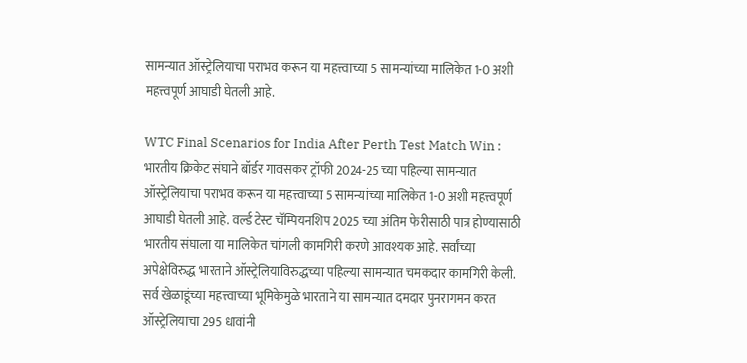सामन्यात ऑस्ट्रेलियाचा पराभव करून या महत्त्वाच्या 5 सामन्यांच्या मालिकेत 1-0 अशी महत्त्वपूर्ण आघाडी घेतली आहे.

WTC Final Scenarios for India After Perth Test Match Win : भारतीय क्रिकेट संघाने बॉर्डर गावसकर ट्रॉफी 2024-25 च्या पहिल्या सामन्यात ऑस्ट्रेलियाचा पराभव करून या महत्त्वाच्या 5 सामन्यांच्या मालिकेत 1-0 अशी महत्त्वपूर्ण आघाडी घेतली आहे. वर्ल्ड टेस्ट चॅम्पियनशिप 2025 च्या अंतिम फेरीसाठी पात्र होण्यासाठी भारतीय संघाला या मालिकेत चांगली कामगिरी करणे आवश्यक आहे. सर्वांच्या अपेक्षेविरुद्ध भारताने ऑस्ट्रेलियाविरुद्धच्या पहिल्या सामन्यात चमकदार कामगिरी केली. सर्व खेळाडूंच्या महत्त्वाच्या भूमिकेमुळे भारताने या सामन्यात दमदार पुनरागमन करत ऑस्ट्रेलियाचा 295 धावांनी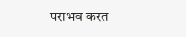पराभव करत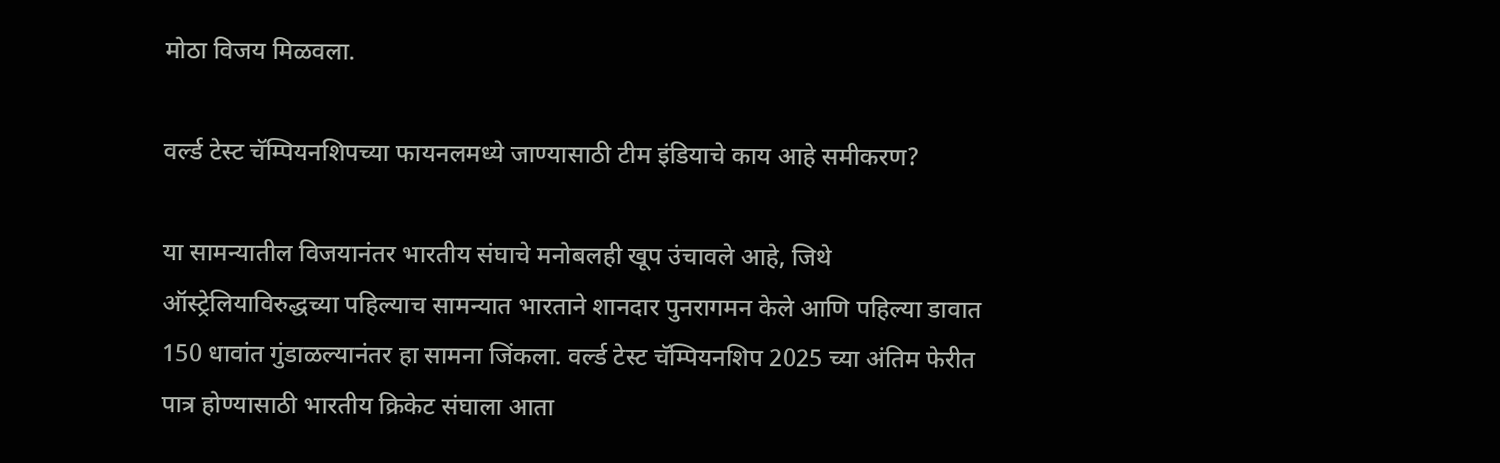मोठा विजय मिळवला.

वर्ल्ड टेस्ट चॅम्पियनशिपच्या फायनलमध्ये जाण्यासाठी टीम इंडियाचे काय आहे समीकरण?

या सामन्यातील विजयानंतर भारतीय संघाचे मनोबलही खूप उंचावले आहे, जिथे ऑस्ट्रेलियाविरुद्धच्या पहिल्याच सामन्यात भारताने शानदार पुनरागमन केले आणि पहिल्या डावात 150 धावांत गुंडाळल्यानंतर हा सामना जिंकला. वर्ल्ड टेस्ट चॅम्पियनशिप 2025 च्या अंतिम फेरीत पात्र होण्यासाठी भारतीय क्रिकेट संघाला आता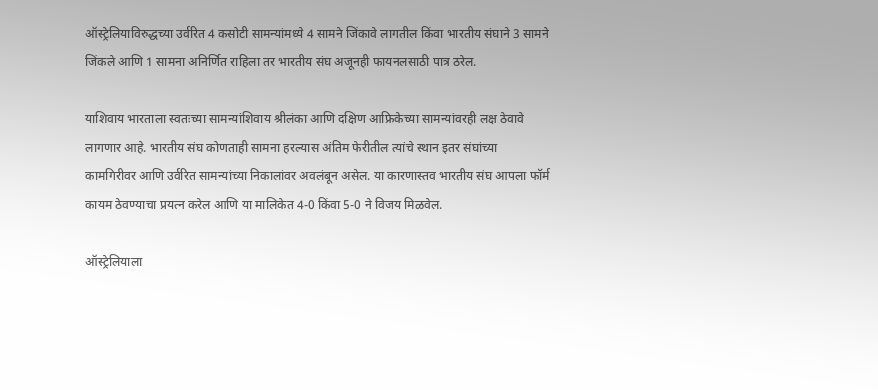ऑस्ट्रेलियाविरुद्धच्या उर्वरित 4 कसोटी सामन्यांमध्ये 4 सामने जिंकावे लागतील किंवा भारतीय संघाने 3 सामने जिंकले आणि 1 सामना अनिर्णित राहिला तर भारतीय संघ अजूनही फायनलसाठी पात्र ठरेल.

याशिवाय भारताला स्वतःच्या सामन्यांशिवाय श्रीलंका आणि दक्षिण आफ्रिकेच्या सामन्यांवरही लक्ष ठेवावे लागणार आहे. भारतीय संघ कोणताही सामना हरल्यास अंतिम फेरीतील त्यांचे स्थान इतर संघांच्या कामगिरीवर आणि उर्वरित सामन्यांच्या निकालांवर अवलंबून असेल. या कारणास्तव भारतीय संघ आपला फॉर्म कायम ठेवण्याचा प्रयत्न करेल आणि या मालिकेत 4-0 किंवा 5-0 ने विजय मिळवेल.

ऑस्ट्रेलियाला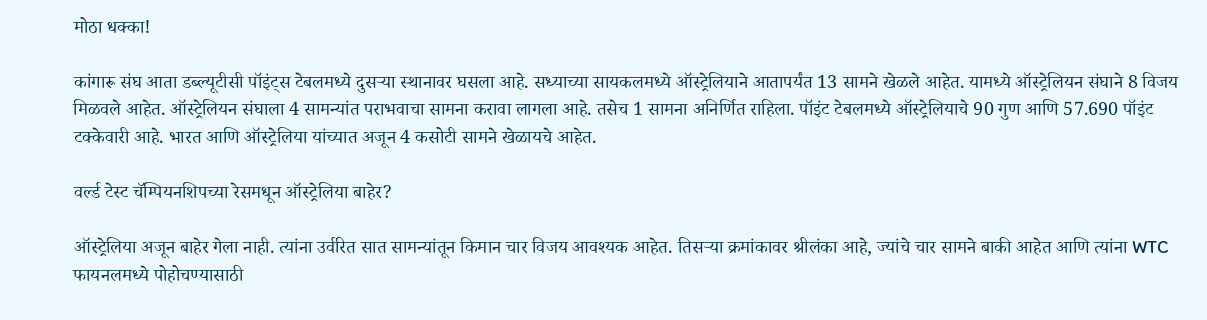मोठा धक्का!

कांगारू संघ आता डब्ल्यूटीसी पॉइंट्स टेबलमध्ये दुसऱ्या स्थानावर घसला आहे. सध्याच्या सायकलमध्ये ऑस्ट्रेलियाने आतापर्यंत 13 सामने खेळले आहेत. यामध्ये ऑस्ट्रेलियन संघाने 8 विजय मिळवले आहेत. ऑस्ट्रेलियन संघाला 4 सामन्यांत पराभवाचा सामना करावा लागला आहे. तसेच 1 सामना अनिर्णित राहिला. पॉइंट टेबलमध्ये ऑस्ट्रेलियाचे 90 गुण आणि 57.690 पॉइंट टक्केवारी आहे. भारत आणि ऑस्ट्रेलिया यांच्यात अजून 4 कसोटी सामने खेळायचे आहेत.

वर्ल्ड टेस्ट चॅम्पियनशिपच्या रेसमधून ऑस्ट्रेलिया बाहेर?

ऑस्ट्रेलिया अजून बाहेर गेला नाही. त्यांना उर्वरित सात सामन्यांतून किमान चार विजय आवश्यक आहेत. तिसऱ्या क्रमांकावर श्रीलंका आहे, ज्यांचे चार सामने बाकी आहेत आणि त्यांना WTC फायनलमध्ये पोहोचण्यासाठी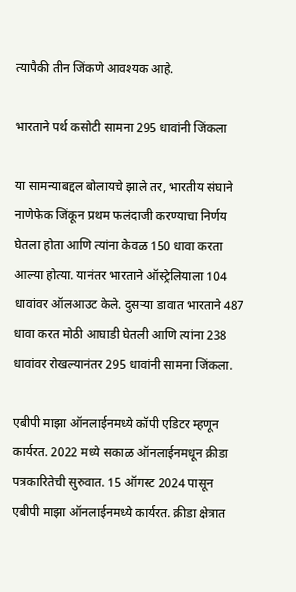त्यापैकी तीन जिंकणे आवश्यक आहे.

भारताने पर्थ कसोटी सामना 295 धावांनी जिंकला

या सामन्याबद्दल बोलायचे झाले तर, भारतीय संघाने नाणेफेक जिंकून प्रथम फलंदाजी करण्याचा निर्णय घेतला होता आणि त्यांना केवळ 150 धावा करता आल्या होत्या. यानंतर भारताने ऑस्ट्रेलियाला 104 धावांवर ऑलआउट केले. दुसऱ्या डावात भारताने 487 धावा करत मोठी आघाडी घेतली आणि त्यांना 238 धावांवर रोखल्यानंतर 295 धावांनी सामना जिंकला.

एबीपी माझा ऑनलाईनमध्ये कॉपी एडिटर म्हणून कार्यरत. 2022 मध्ये सकाळ ऑनलाईनमधून क्रीडा पत्रकारितेची सुरुवात. 15 ऑगस्ट 2024 पासून एबीपी माझा ऑनलाईनमध्ये कार्यरत. क्रीडा क्षेत्रात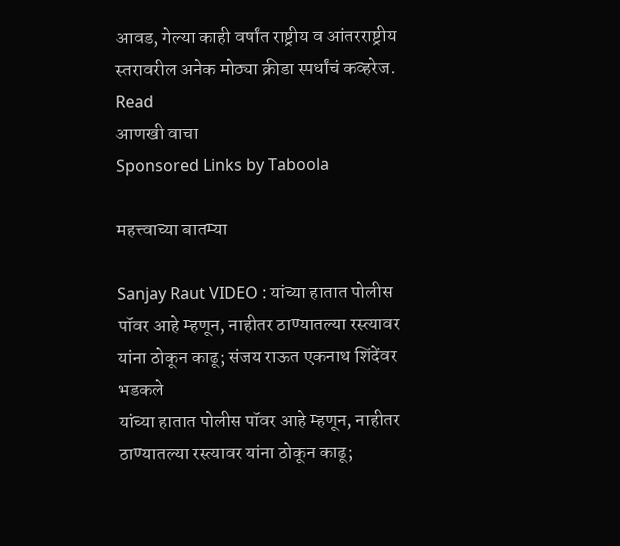आवड, गेल्या काही वर्षांत राष्ट्रीय व आंतरराष्ट्रीय स्तरावरील अनेक मोठ्या क्रीडा स्पर्धांचं कव्हरेज.
Read
आणखी वाचा
Sponsored Links by Taboola

महत्त्वाच्या बातम्या

Sanjay Raut VIDEO : यांच्या हातात पोलीस पॉवर आहे म्हणून, नाहीतर ठाण्यातल्या रस्त्यावर यांना ठोकून काढू; संजय राऊत एकनाथ शिंदेंवर भडकले
यांच्या हातात पोलीस पॉवर आहे म्हणून, नाहीतर ठाण्यातल्या रस्त्यावर यांना ठोकून काढू;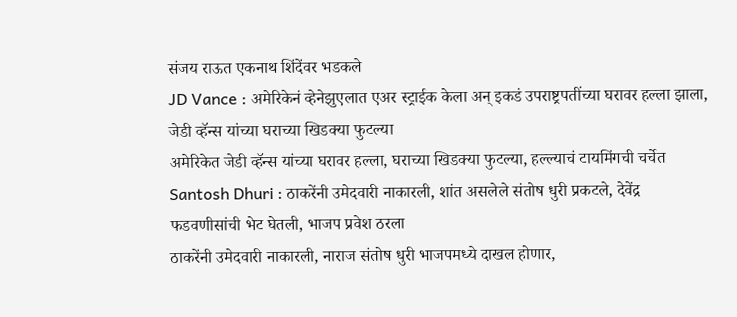संजय राऊत एकनाथ शिंदेंवर भडकले
JD Vance : अमेरिकेनं व्हेनेझुएलात एअर स्ट्राईक केला अन् इकडं उपराष्ट्रपतींच्या घरावर हल्ला झाला, जेडी व्हॅन्स यांच्या घराच्या खिडक्या फुटल्या
अमेरिकेत जेडी व्हॅन्स यांच्या घरावर हल्ला, घराच्या खिडक्या फुटल्या, हल्ल्याचं टायमिंगची चर्चेत
Santosh Dhuri : ठाकरेंनी उमेदवारी नाकारली, शांत असलेले संतोष धुरी प्रकटले, देवेंद्र फडवणीसांची भेट घेतली, भाजप प्रवेश ठरला
ठाकरेंनी उमेदवारी नाकारली, नाराज संतोष धुरी भाजपमध्ये दाखल होणार,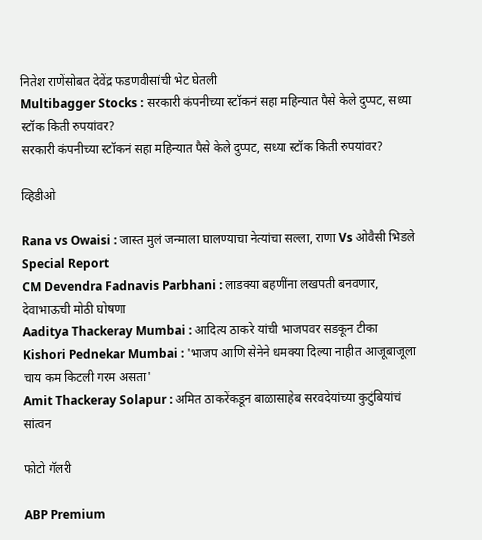नितेश राणेंसोबत देवेंद्र फडणवीसांची भेट घेतली
Multibagger Stocks : सरकारी कंपनीच्या स्टॉकनं सहा महिन्यात पैसे केले दुप्पट, सध्या स्टॉक किती रुपयांवर?
सरकारी कंपनीच्या स्टॉकनं सहा महिन्यात पैसे केले दुप्पट, सध्या स्टॉक किती रुपयांवर?

व्हिडीओ

Rana vs Owaisi : जास्त मुलं जन्माला घालण्याचा नेत्यांचा सल्ला, राणा Vs ओवैसी भिडले Special Report
CM Devendra Fadnavis Parbhani : लाडक्या बहणींना लखपती बनवणार, देवाभाऊची मोठी घोषणा
Aaditya Thackeray Mumbai : आदित्य ठाकरे यांची भाजपवर सडकून टीका
Kishori Pednekar Mumbai : 'भाजप आणि सेनेने धमक्या दिल्या नाहीत आजूबाजूला चाय कम किटली गरम असता'
Amit Thackeray Solapur : अमित ठाकरेंकडून बाळासाहेब सरवदेयांच्या कुटुंबियांचं सांत्वन

फोटो गॅलरी

ABP Premium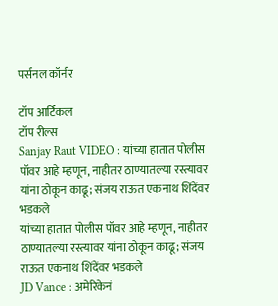पर्सनल कॉर्नर

टॉप आर्टिकल
टॉप रील्स
Sanjay Raut VIDEO : यांच्या हातात पोलीस पॉवर आहे म्हणून, नाहीतर ठाण्यातल्या रस्त्यावर यांना ठोकून काढू; संजय राऊत एकनाथ शिंदेंवर भडकले
यांच्या हातात पोलीस पॉवर आहे म्हणून, नाहीतर ठाण्यातल्या रस्त्यावर यांना ठोकून काढू; संजय राऊत एकनाथ शिंदेंवर भडकले
JD Vance : अमेरिकेनं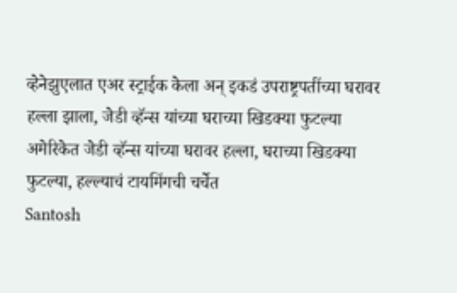व्हेनेझुएलात एअर स्ट्राईक केला अन् इकडं उपराष्ट्रपतींच्या घरावर हल्ला झाला, जेडी व्हॅन्स यांच्या घराच्या खिडक्या फुटल्या
अमेरिकेत जेडी व्हॅन्स यांच्या घरावर हल्ला, घराच्या खिडक्या फुटल्या, हल्ल्याचं टायमिंगची चर्चेत
Santosh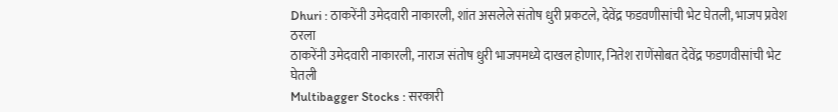Dhuri : ठाकरेंनी उमेदवारी नाकारली, शांत असलेले संतोष धुरी प्रकटले, देवेंद्र फडवणीसांची भेट घेतली, भाजप प्रवेश ठरला
ठाकरेंनी उमेदवारी नाकारली, नाराज संतोष धुरी भाजपमध्ये दाखल होणार, नितेश राणेंसोबत देवेंद्र फडणवीसांची भेट घेतली
Multibagger Stocks : सरकारी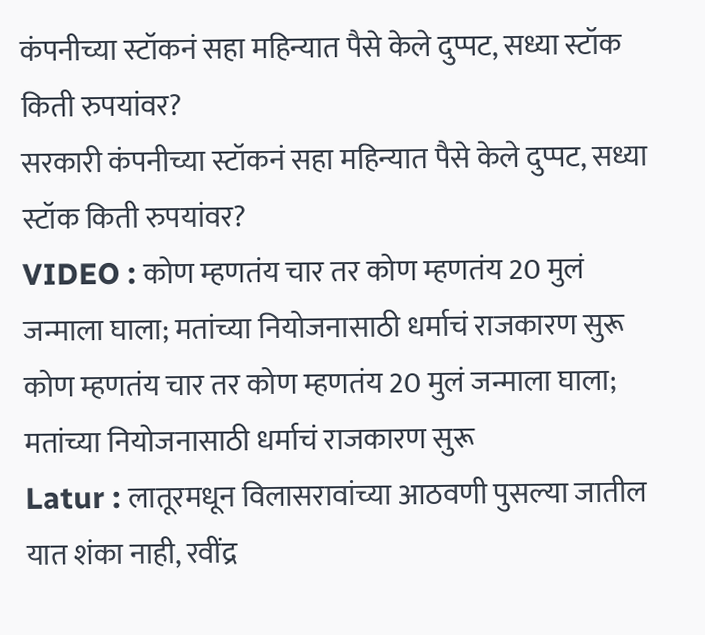कंपनीच्या स्टॉकनं सहा महिन्यात पैसे केले दुप्पट, सध्या स्टॉक किती रुपयांवर?
सरकारी कंपनीच्या स्टॉकनं सहा महिन्यात पैसे केले दुप्पट, सध्या स्टॉक किती रुपयांवर?
VIDEO : कोण म्हणतंय चार तर कोण म्हणतंय 20 मुलं जन्माला घाला; मतांच्या नियोजनासाठी धर्माचं राजकारण सुरू
कोण म्हणतंय चार तर कोण म्हणतंय 20 मुलं जन्माला घाला; मतांच्या नियोजनासाठी धर्माचं राजकारण सुरू
Latur : लातूरमधून विलासरावांच्या आठवणी पुसल्या जातील यात शंका नाही, रवींद्र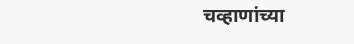चव्हाणांच्या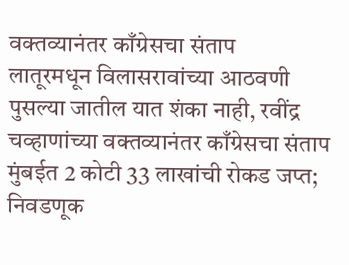वक्तव्यानंतर काँग्रेसचा संताप
लातूरमधून विलासरावांच्या आठवणी पुसल्या जातील यात शंका नाही, रवींद्र चव्हाणांच्या वक्तव्यानंतर काँग्रेसचा संताप
मुंबईत 2 कोटी 33 लाखांची रोकड जप्त; निवडणूक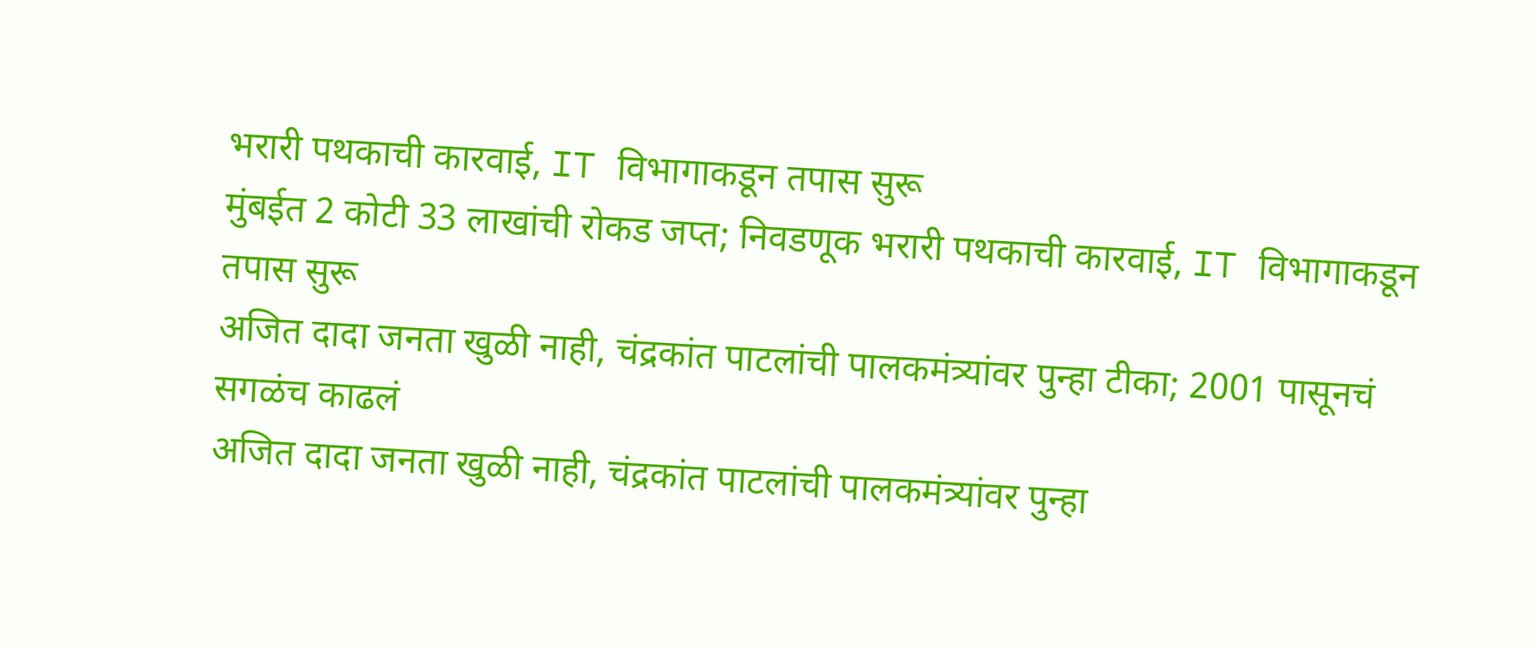भरारी पथकाची कारवाई, IT विभागाकडून तपास सुरू
मुंबईत 2 कोटी 33 लाखांची रोकड जप्त; निवडणूक भरारी पथकाची कारवाई, IT विभागाकडून तपास सुरू
अजित दादा जनता खुळी नाही, चंद्रकांत पाटलांची पालकमंत्र्यांवर पुन्हा टीका; 2001 पासूनचं सगळंच काढलं
अजित दादा जनता खुळी नाही, चंद्रकांत पाटलांची पालकमंत्र्यांवर पुन्हा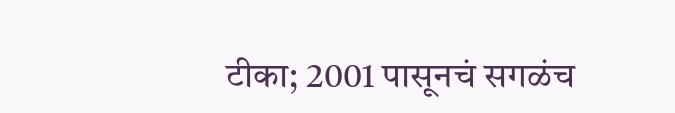टीका; 2001 पासूनचं सगळंच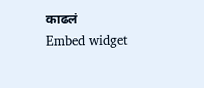काढलं
Embed widget